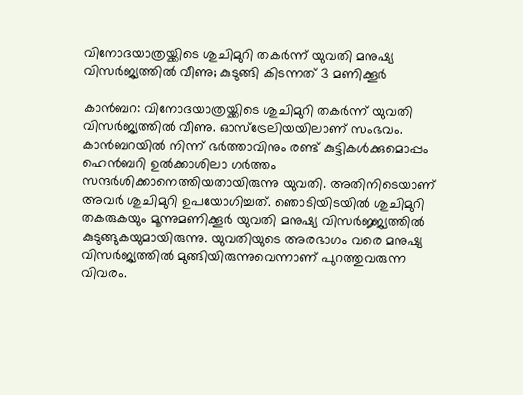വിനോദയാത്രയ്ക്കിടെ ശുചിമുറി തകര്‍ന്ന് യുവതി മനുഷ്യ വിസര്‍ജ്യത്തില്‍ വീണു; കുടുങ്ങി കിടന്നത് 3 മണിക്കൂര്‍

കാന്‍ബറ: വിനോദയാത്രയ്ക്കിടെ ശുചിമുറി തകര്‍ന്ന് യുവതി വിസര്‍ജ്യത്തില്‍ വീണു. ഓസ്ട്രേലിയയിലാണ് സംഭവം. കാന്‍ബറയില്‍ നിന്ന് ഭര്‍ത്താവിനും രണ്ട് കുട്ടികള്‍ക്കുമൊപ്പം ഹെന്‍ബറി ഉല്‍ക്കാശിലാ ഗര്‍ത്തം സന്ദര്‍ശിക്കാനെത്തിയതായിരുന്നു യുവതി. അതിനിടെയാണ് അവര്‍ ശുചിമുറി ഉപയോഗിച്ചത്. ഞൊടിയിടയില്‍ ശുചിമുറി തകരുകയും മൂന്നുമണിക്കൂര്‍ യുവതി മനുഷ്യ വിസര്‍ജ്ജ്യത്തില്‍ കുടുങ്ങുകയുമായിരുന്നു. യുവതിയുടെ അരഭാഗം വരെ മനുഷ്യ വിസര്‍ജ്യത്തില്‍ മുങ്ങിയിരുന്നുവെന്നാണ് പുറത്തുവരുന്ന വിവരം.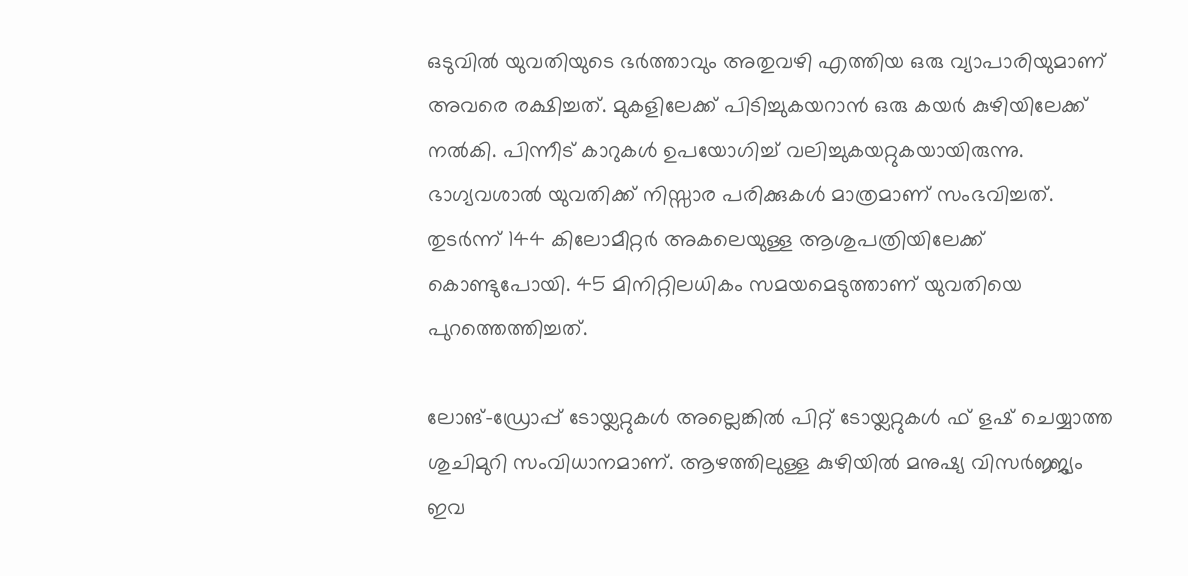ഒടുവില്‍ യുവതിയുടെ ഭര്‍ത്താവും അതുവഴി എത്തിയ ഒരു വ്യാപാരിയുമാണ് അവരെ രക്ഷിച്ചത്. മുകളിലേക്ക് പിടിച്ചുകയറാന്‍ ഒരു കയര്‍ കുഴിയിലേക്ക് നല്‍കി. പിന്നീട് കാറുകള്‍ ഉപയോഗിച്ച് വലിച്ചുകയറ്റുകയായിരുന്നു. ഭാഗ്യവശാല്‍ യുവതിക്ക് നിസ്സാര പരിക്കുകള്‍ മാത്രമാണ് സംഭവിച്ചത്. തുടര്‍ന്ന് 144 കിലോമീറ്റര്‍ അകലെയുള്ള ആശുപത്രിയിലേക്ക് കൊണ്ടുപോയി. 45 മിനിറ്റിലധികം സമയമെടുത്താണ് യുവതിയെ പുറത്തെത്തിച്ചത്.

ലോങ്-ഡ്രോപ്പ് ടോയ്ലറ്റുകള്‍ അല്ലെങ്കില്‍ പിറ്റ് ടോയ്ലറ്റുകള്‍ ഫ് ളഷ് ചെയ്യാത്ത ശുചിമുറി സംവിധാനമാണ്. ആഴത്തിലുള്ള കുഴിയില്‍ മനുഷ്യ വിസര്‍ജ്ജ്യം ഇവ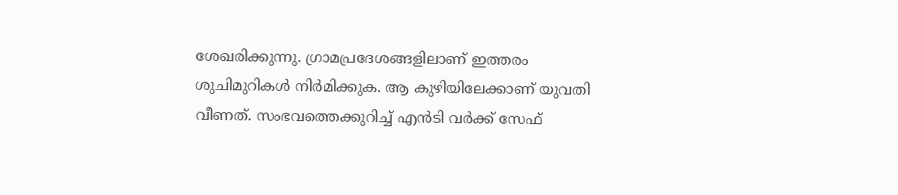ശേഖരിക്കുന്നു. ഗ്രാമപ്രദേശങ്ങളിലാണ് ഇത്തരം ശുചിമുറികള്‍ നിര്‍മിക്കുക. ആ കുഴിയിലേക്കാണ് യുവതി വീണത്. സംഭവത്തെക്കുറിച്ച് എന്‍ടി വര്‍ക്ക് സേഫ്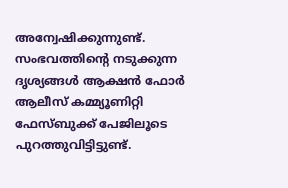അന്വേഷിക്കുന്നുണ്ട്. സംഭവത്തിന്റെ നടുക്കുന്ന ദൃശ്യങ്ങള്‍ ആക്ഷന്‍ ഫോര്‍ ആലീസ് കമ്മ്യൂണിറ്റി ഫേസ്ബുക്ക് പേജിലൂടെ പുറത്തുവിട്ടിട്ടുണ്ട്.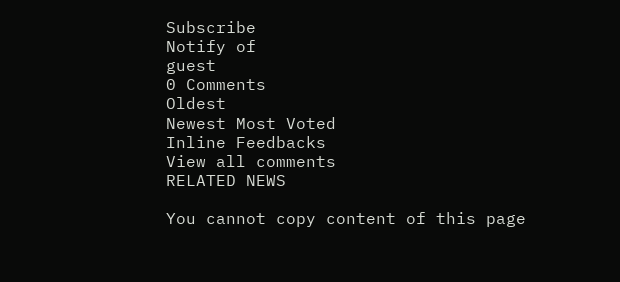Subscribe
Notify of
guest
0 Comments
Oldest
Newest Most Voted
Inline Feedbacks
View all comments
RELATED NEWS

You cannot copy content of this page